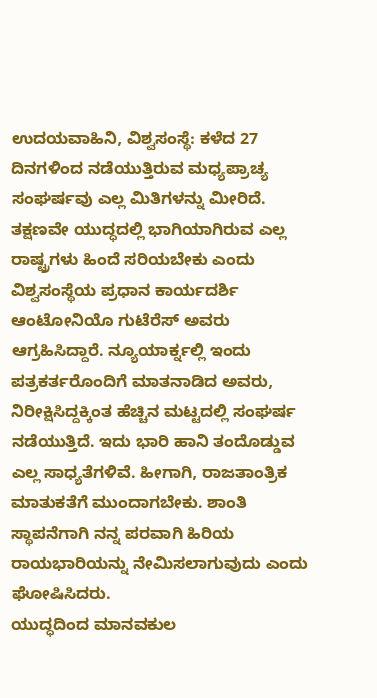ಉದಯವಾಹಿನಿ, ವಿಶ್ವಸಂಸ್ಥೆ: ಕಳೆದ 27 ದಿನಗಳಿಂದ ನಡೆಯುತ್ತಿರುವ ಮಧ್ಯಪ್ರಾಚ್ಯ ಸಂಘರ್ಷವು ಎಲ್ಲ ಮಿತಿಗಳನ್ನು ಮೀರಿದೆ. ತಕ್ಷಣವೇ ಯುದ್ಧದಲ್ಲಿ ಭಾಗಿಯಾಗಿರುವ ಎಲ್ಲ ರಾಷ್ಟ್ರಗಳು ಹಿಂದೆ ಸರಿಯಬೇಕು ಎಂದು ವಿಶ್ವಸಂಸ್ಥೆಯ ಪ್ರಧಾನ ಕಾರ್ಯದರ್ಶಿ ಆಂಟೋನಿಯೊ ಗುಟೆರೆಸ್ ಅವರು ಆಗ್ರಹಿಸಿದ್ದಾರೆ. ನ್ಯೂಯಾರ್ಕ್ನಲ್ಲಿ ಇಂದು ಪತ್ರಕರ್ತರೊಂದಿಗೆ ಮಾತನಾಡಿದ ಅವರು, ನಿರೀಕ್ಷಿಸಿದ್ದಕ್ಕಿಂತ ಹೆಚ್ಚಿನ ಮಟ್ಟದಲ್ಲಿ ಸಂಘರ್ಷ ನಡೆಯುತ್ತಿದೆ. ಇದು ಭಾರಿ ಹಾನಿ ತಂದೊಡ್ಡುವ ಎಲ್ಲ ಸಾಧ್ಯತೆಗಳಿವೆ. ಹೀಗಾಗಿ, ರಾಜತಾಂತ್ರಿಕ ಮಾತುಕತೆಗೆ ಮುಂದಾಗಬೇಕು. ಶಾಂತಿ ಸ್ಥಾಪನೆಗಾಗಿ ನನ್ನ ಪರವಾಗಿ ಹಿರಿಯ ರಾಯಭಾರಿಯನ್ನು ನೇಮಿಸಲಾಗುವುದು ಎಂದು ಘೋಷಿಸಿದರು.
ಯುದ್ಧದಿಂದ ಮಾನವಕುಲ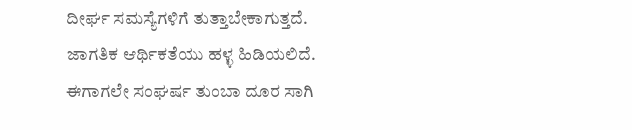ದೀರ್ಘ ಸಮಸ್ಯೆಗಳಿಗೆ ತುತ್ತಾಬೇಕಾಗುತ್ತದೆ. ಜಾಗತಿಕ ಆರ್ಥಿಕತೆಯು ಹಳ್ಳ ಹಿಡಿಯಲಿದೆ. ಈಗಾಗಲೇ ಸಂಘರ್ಷ ತುಂಬಾ ದೂರ ಸಾಗಿ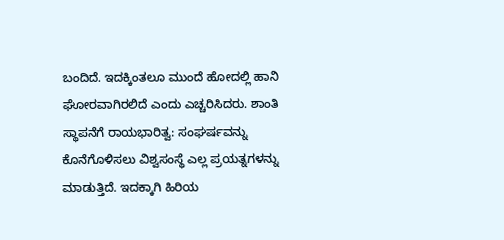ಬಂದಿದೆ. ಇದಕ್ಕಿಂತಲೂ ಮುಂದೆ ಹೋದಲ್ಲಿ ಹಾನಿ ಘೋರವಾಗಿರಲಿದೆ ಎಂದು ಎಚ್ಚರಿಸಿದರು. ಶಾಂತಿ ಸ್ಥಾಪನೆಗೆ ರಾಯಭಾರಿತ್ವ: ಸಂಘರ್ಷವನ್ನು ಕೊನೆಗೊಳಿಸಲು ವಿಶ್ವಸಂಸ್ಥೆ ಎಲ್ಲ ಪ್ರಯತ್ನಗಳನ್ನು ಮಾಡುತ್ತಿದೆ. ಇದಕ್ಕಾಗಿ ಹಿರಿಯ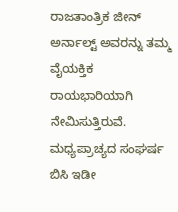ರಾಜತಾಂತ್ರಿಕ ಜೀನ್ ಅರ್ನಾಲ್ಟ್ ಅವರನ್ನು ತಮ್ಮ ವೈಯಕ್ತಿಕ ರಾಯಭಾರಿಯಾಗಿ ನೇಮಿಸುತ್ತಿರುವೆ. ಮಧ್ಯಪ್ರಾಚ್ಯದ ಸಂಘರ್ಷ ಬಿಸಿ ಇಡೀ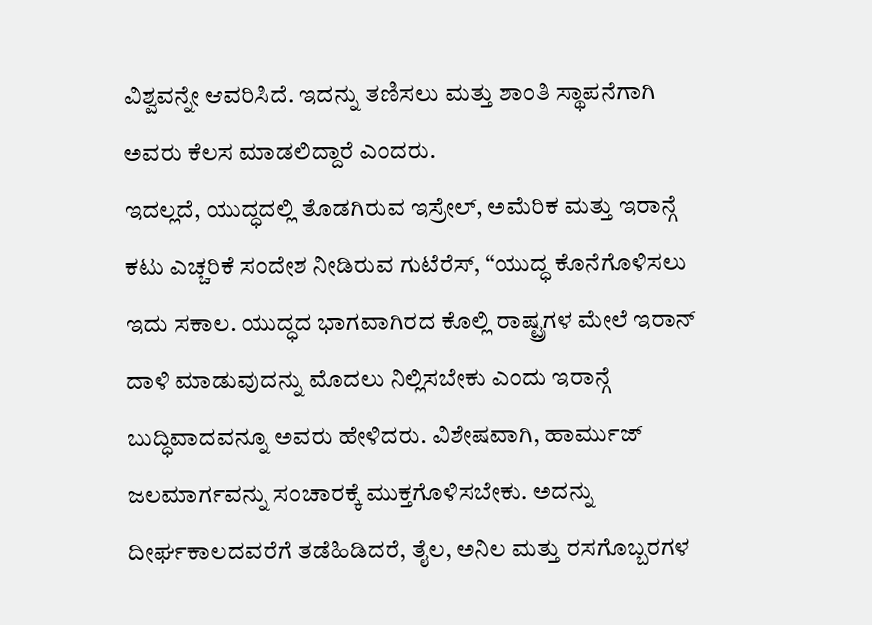ವಿಶ್ವವನ್ನೇ ಆವರಿಸಿದೆ. ಇದನ್ನು ತಣಿಸಲು ಮತ್ತು ಶಾಂತಿ ಸ್ಥಾಪನೆಗಾಗಿ ಅವರು ಕೆಲಸ ಮಾಡಲಿದ್ದಾರೆ ಎಂದರು.
ಇದಲ್ಲದೆ, ಯುದ್ಧದಲ್ಲಿ ತೊಡಗಿರುವ ಇಸ್ರೇಲ್, ಅಮೆರಿಕ ಮತ್ತು ಇರಾನ್ಗೆ ಕಟು ಎಚ್ಚರಿಕೆ ಸಂದೇಶ ನೀಡಿರುವ ಗುಟೆರೆಸ್, “ಯುದ್ಧ ಕೊನೆಗೊಳಿಸಲು ಇದು ಸಕಾಲ. ಯುದ್ಧದ ಭಾಗವಾಗಿರದ ಕೊಲ್ಲಿ ರಾಷ್ಟ್ರಗಳ ಮೇಲೆ ಇರಾನ್ ದಾಳಿ ಮಾಡುವುದನ್ನು ಮೊದಲು ನಿಲ್ಲಿಸಬೇಕು ಎಂದು ಇರಾನ್ಗೆ ಬುದ್ಧಿವಾದವನ್ನೂ ಅವರು ಹೇಳಿದರು. ವಿಶೇಷವಾಗಿ, ಹಾರ್ಮುಜ್ ಜಲಮಾರ್ಗವನ್ನು ಸಂಚಾರಕ್ಕೆ ಮುಕ್ತಗೊಳಿಸಬೇಕು. ಅದನ್ನು ದೀರ್ಘಕಾಲದವರೆಗೆ ತಡೆಹಿಡಿದರೆ, ತೈಲ, ಅನಿಲ ಮತ್ತು ರಸಗೊಬ್ಬರಗಳ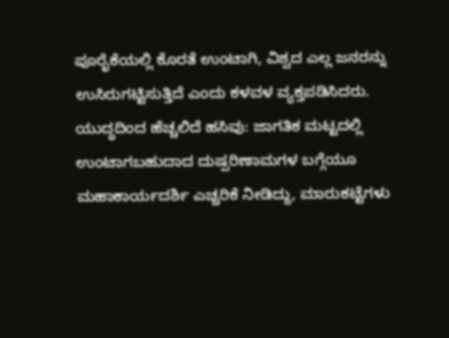ಪೂರೈಕೆಯಲ್ಲಿ ಕೊರತೆ ಉಂಟಾಗಿ, ವಿಶ್ವದ ಎಲ್ಲ ಜನರನ್ನು ಉಸಿರುಗಟ್ಟಿಸುತ್ತಿದೆ ಎಂದು ಕಳವಳ ವ್ಯಕ್ತಪಡಿಸಿದರು.
ಯುದ್ಧದಿಂದ ಹೆಚ್ಚಲಿದೆ ಹಸಿವು: ಜಾಗತಿಕ ಮಟ್ಟದಲ್ಲಿ ಉಂಟಾಗಬಹುದಾದ ದುಷ್ಪರಿಣಾಮಗಳ ಬಗ್ಗೆಯೂ ಮಹಾಕಾರ್ಯದರ್ಶಿ ಎಚ್ಚರಿಕೆ ನೀಡಿದ್ದು, ಮಾರುಕಟ್ಟೆಗಳು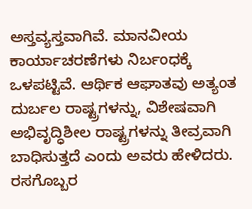ಅಸ್ತವ್ಯಸ್ತವಾಗಿವೆ. ಮಾನವೀಯ ಕಾರ್ಯಾಚರಣೆಗಳು ನಿರ್ಬಂಧಕ್ಕೆ ಒಳಪಟ್ಟಿವೆ. ಆರ್ಥಿಕ ಆಘಾತವು ಅತ್ಯಂತ ದುರ್ಬಲ ರಾಷ್ಟ್ರಗಳನ್ನು, ವಿಶೇಷವಾಗಿ ಅಭಿವೃದ್ಧಿಶೀಲ ರಾಷ್ಟ್ರಗಳನ್ನು ತೀವ್ರವಾಗಿ ಬಾಧಿಸುತ್ತದೆ ಎಂದು ಅವರು ಹೇಳಿದರು.
ರಸಗೊಬ್ಬರ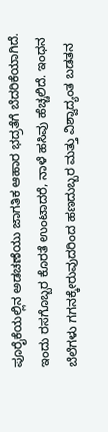ಪೂರೈಕೆಯಲ್ಲಿನ ಅಡಚಣೆಯು ಜಾಗತಿಕ ಆಹಾರ ಭದ್ರತೆಗೆ ಬೆದರಿಕೆಯಾಗಿದೆ. ಇಂದು ರಸಗೊಬ್ಬರ ಕೊರತೆ ಉಂಟಾದರೆ, ನಾಳೆ ಹಸಿವು ಹೆಚ್ಚಲಿದೆ. ಇಂಧನ ಬೆಲೆಗಳು ಗಗನಕ್ಕೇರುವುದರಿಂದ ಹಣದುಬ್ಬರ ಮತ್ತು ವಿಶ್ವಾದ್ಯಂತ ಬಡತನ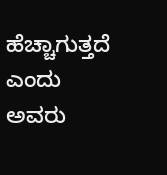ಹೆಚ್ಚಾಗುತ್ತದೆ ಎಂದು ಅವರು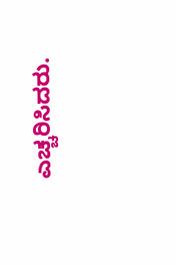ಎಚ್ಚರಿಸಿದರು.